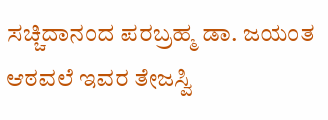ಸಚ್ಚಿದಾನಂದ ಪರಬ್ರಹ್ಮ ಡಾ. ಜಯಂತ ಆಠವಲೆ ಇವರ ತೇಜಸ್ವಿ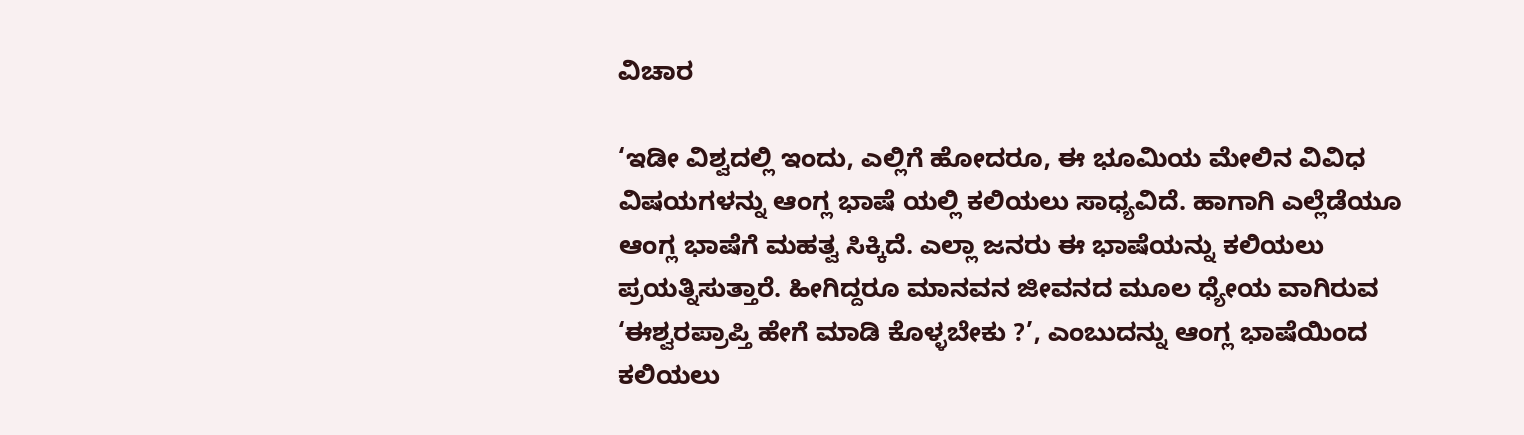ವಿಚಾರ

‘ಇಡೀ ವಿಶ್ವದಲ್ಲಿ ಇಂದು, ಎಲ್ಲಿಗೆ ಹೋದರೂ, ಈ ಭೂಮಿಯ ಮೇಲಿನ ವಿವಿಧ ವಿಷಯಗಳನ್ನು ಆಂಗ್ಲ ಭಾಷೆ ಯಲ್ಲಿ ಕಲಿಯಲು ಸಾಧ್ಯವಿದೆ. ಹಾಗಾಗಿ ಎಲ್ಲೆಡೆಯೂ ಆಂಗ್ಲ ಭಾಷೆಗೆ ಮಹತ್ವ ಸಿಕ್ಕಿದೆ. ಎಲ್ಲಾ ಜನರು ಈ ಭಾಷೆಯನ್ನು ಕಲಿಯಲು ಪ್ರಯತ್ನಿಸುತ್ತಾರೆ. ಹೀಗಿದ್ದರೂ ಮಾನವನ ಜೀವನದ ಮೂಲ ಧ್ಯೇಯ ವಾಗಿರುವ ‘ಈಶ್ವರಪ್ರಾಪ್ತಿ ಹೇಗೆ ಮಾಡಿ ಕೊಳ್ಳಬೇಕು ?’, ಎಂಬುದನ್ನು ಆಂಗ್ಲ ಭಾಷೆಯಿಂದ ಕಲಿಯಲು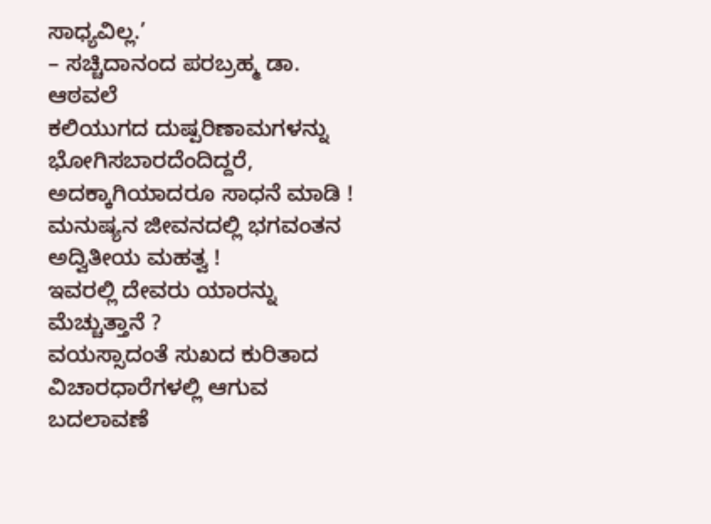ಸಾಧ್ಯವಿಲ್ಲ.’
– ಸಚ್ಚಿದಾನಂದ ಪರಬ್ರಹ್ಮ ಡಾ. ಆಠವಲೆ
ಕಲಿಯುಗದ ದುಷ್ಪರಿಣಾಮಗಳನ್ನು ಭೋಗಿಸಬಾರದೆಂದಿದ್ದರೆ, ಅದಕ್ಕಾಗಿಯಾದರೂ ಸಾಧನೆ ಮಾಡಿ !
ಮನುಷ್ಯನ ಜೀವನದಲ್ಲಿ ಭಗವಂತನ ಅದ್ವಿತೀಯ ಮಹತ್ವ !
ಇವರಲ್ಲಿ ದೇವರು ಯಾರನ್ನು ಮೆಚ್ಚುತ್ತಾನೆ ?
ವಯಸ್ಸಾದಂತೆ ಸುಖದ ಕುರಿತಾದ ವಿಚಾರಧಾರೆಗಳಲ್ಲಿ ಆಗುವ ಬದಲಾವಣೆ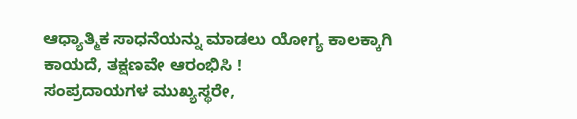ಆಧ್ಯಾತ್ಮಿಕ ಸಾಧನೆಯನ್ನು ಮಾಡಲು ಯೋಗ್ಯ ಕಾಲಕ್ಕಾಗಿ ಕಾಯದೆ, ತಕ್ಷಣವೇ ಆರಂಭಿಸಿ !
ಸಂಪ್ರದಾಯಗಳ ಮುಖ್ಯಸ್ಥರೇ,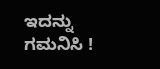ಇದನ್ನು ಗಮನಿಸಿ !